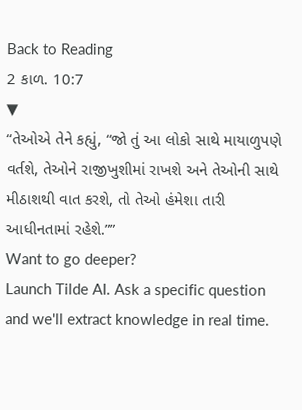Back to Reading
2 કાળ. 10:7
▼
“તેઓએ તેને કહ્યું, “જો તું આ લોકો સાથે માયાળુપણે વર્તશે, તેઓને રાજીખુશીમાં રાખશે અને તેઓની સાથે મીઠાશથી વાત કરશે, તો તેઓ હંમેશા તારી આધીનતામાં રહેશે.””
Want to go deeper?
Launch Tilde AI. Ask a specific question and we'll extract knowledge in real time.